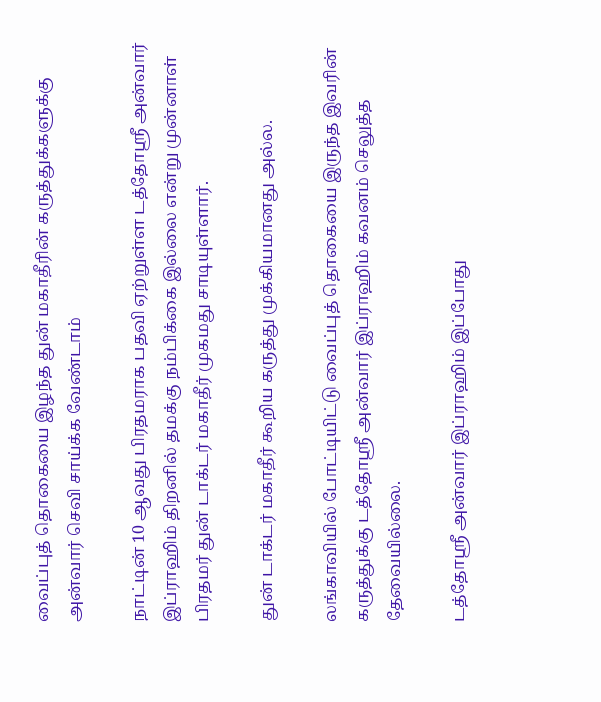வைப்புத் தொகையை இழந்த துன் மகாதீரின் கருத்துக்களுக்கு அன்வார் செவி சாய்க்க வேண்டாம்

நாட்டின் 10 ஆவது பிரதமராக பதவி ஏற்றுள்ள டத்தோஸ்ரீ அன்வார் இப்ராஹிம் திறனில் தமக்கு நம்பிக்கை இல்லை என்று முன்னாள் பிரதமர் துன் டாக்டர் மகாதீர் முகமது சாடியுள்ளார்.

துன் டாக்டர் மகாதீர் கூறிய கருத்து முக்கியமானது அல்ல.

லங்காவியில் போட்டியிட்டு வைப்புத் தொகையை இருந்த இவரின் கருத்துக்கு டத்தோஸ்ரீ அன்வார் இப்ராஹிம் கவனம் செலுத்த தேவையில்லை.

டத்தோஸ்ரீ அன்வார் இப்ராஹிம் இப்போது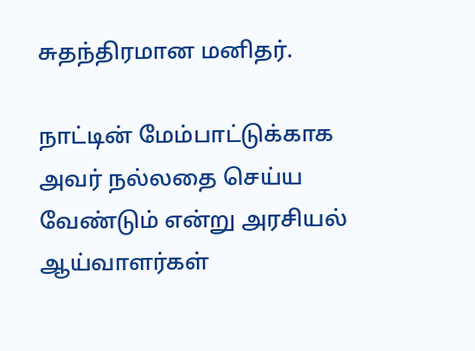சுதந்திரமான மனிதர்.

நாட்டின் மேம்பாட்டுக்காக அவர் நல்லதை செய்ய வேண்டும் என்று அரசியல் ஆய்வாளர்கள்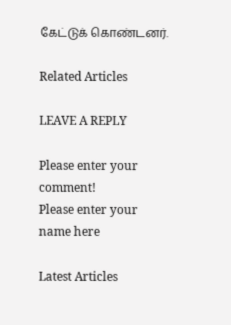கேட்டுக் கொண்டனர்.

Related Articles

LEAVE A REPLY

Please enter your comment!
Please enter your name here

Latest Articles